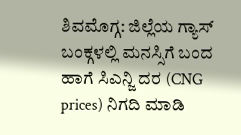ಶಿವಮೊಗ್ಗ: ಜಿಲ್ಲೆಯ ಗ್ಯಾಸ್ ಬಂಕ್ಗಳಲ್ಲಿ ಮನಸ್ಸಿಗೆ ಬಂದ ಹಾಗೆ ಸಿಎನ್ಜಿ ದರ (CNG prices) ನಿಗದಿ ಮಾಡಿ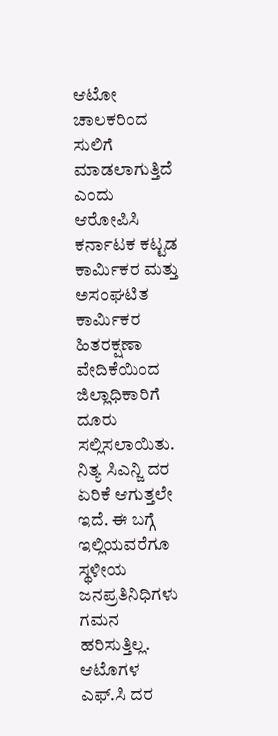ಆಟೋ ಚಾಲಕರಿಂದ ಸುಲಿಗೆ ಮಾಡಲಾಗುತ್ತಿದೆ ಎಂದು ಆರೋಪಿಸಿ ಕರ್ನಾಟಕ ಕಟ್ಟಡ ಕಾರ್ಮಿಕರ ಮತ್ತು ಅಸಂಘಟಿತ ಕಾರ್ಮಿಕರ ಹಿತರಕ್ಷಣಾ ವೇದಿಕೆಯಿಂದ ಜಿಲ್ಲಾಧಿಕಾರಿಗೆ ದೂರು ಸಲ್ಲಿಸಲಾಯಿತು.
ನಿತ್ಯ ಸಿಎನ್ಜಿ ದರ ಏರಿಕೆ ಆಗುತ್ತಲೇ ಇದೆ. ಈ ಬಗ್ಗೆ ಇಲ್ಲಿಯವರೆಗೂ ಸ್ಥಳೀಯ ಜನಪ್ರತಿನಿಧಿಗಳು ಗಮನ ಹರಿಸುತ್ತಿಲ್ಲ. ಆಟೊಗಳ ಎಫ್.ಸಿ ದರ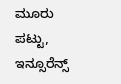ಮೂರು ಪಟ್ಟು, ಇನ್ಸೂರೆನ್ಸ್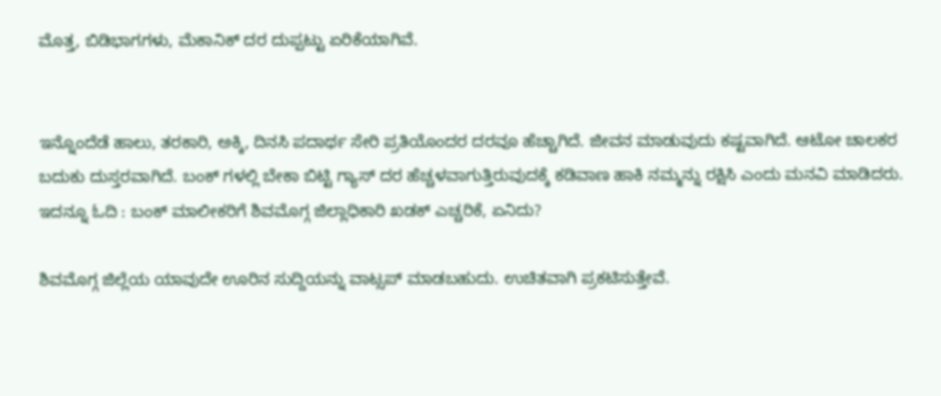ಮೊತ್ತ, ಬಿಡಿಭಾಗಗಳು, ಮೆಕಾನಿಕ್ ದರ ದುಪ್ಪಟ್ಟು ಏರಿಕೆಯಾಗಿವೆ.


ಇನ್ನೊಂದೆಡೆ ಹಾಲು, ತರಕಾರಿ, ಅಕ್ಕಿ, ದಿನಸಿ ಪದಾರ್ಥ ಸೇರಿ ಪ್ರತಿಯೊಂದರ ದರವೂ ಹೆಚ್ಚಾಗಿದೆ. ಜೀವನ ಮಾಡುವುದು ಕಷ್ಟವಾಗಿದೆ. ಆಟೋ ಚಾಲಕರ ಬದುಕು ದುಸ್ತರವಾಗಿದೆ. ಬಂಕ್ ಗಳಲ್ಲಿ ಬೇಕಾ ಬಿಟ್ಟಿ ಗ್ಯಾಸ್ ದರ ಹೆಚ್ಚಳವಾಗುತ್ತಿರುವುದಕ್ಕೆ ಕಡಿವಾಣ ಹಾಕಿ ನಮ್ಮನ್ನು ರಕ್ಷಿಸಿ ಎಂದು ಮನವಿ ಮಾಡಿದರು.
ಇದನ್ನೂ ಓದಿ : ಬಂಕ್ ಮಾಲೀಕರಿಗೆ ಶಿವಮೊಗ್ಗ ಜಿಲ್ಲಾಧಿಕಾರಿ ಖಡಕ್ ಎಚ್ಚರಿಕೆ, ಏನಿದು?

ಶಿವಮೊಗ್ಗ ಜಿಲ್ಲೆಯ ಯಾವುದೇ ಊರಿನ ಸುದ್ದಿಯನ್ನು ವಾಟ್ಸಪ್ ಮಾಡಬಹುದು. ಉಚಿತವಾಗಿ ಪ್ರಕಟಿಸುತ್ತೇವೆ.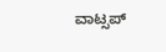ವಾಟ್ಸಪ್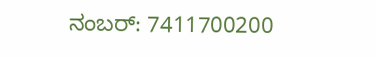ನಂಬರ್: 7411700200